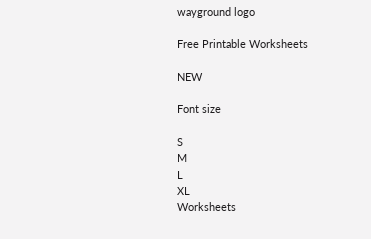wayground logo

Free Printable Worksheets

NEW

Font size

S
M
L
XL
Worksheets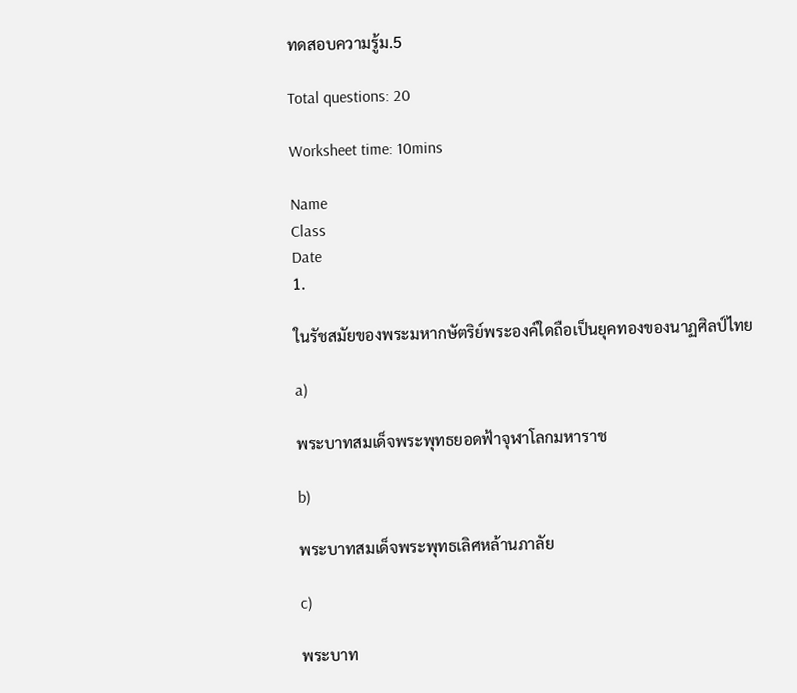ทดสอบความรู้ม.5

Total questions: 20

Worksheet time: 10mins

Name
Class
Date
1.

ในรัชสมัยของพระมหากษัตริย์พระองค์ใดถือเป็นยุคทองของนาฏศิลป์ไทย

a)

พระบาทสมเด็จพระพุทธยอดฟ้าจุฬาโลกมหาราช

b)

พระบาทสมเด็จพระพุทธเลิศหล้านภาลัย

c)

พระบาท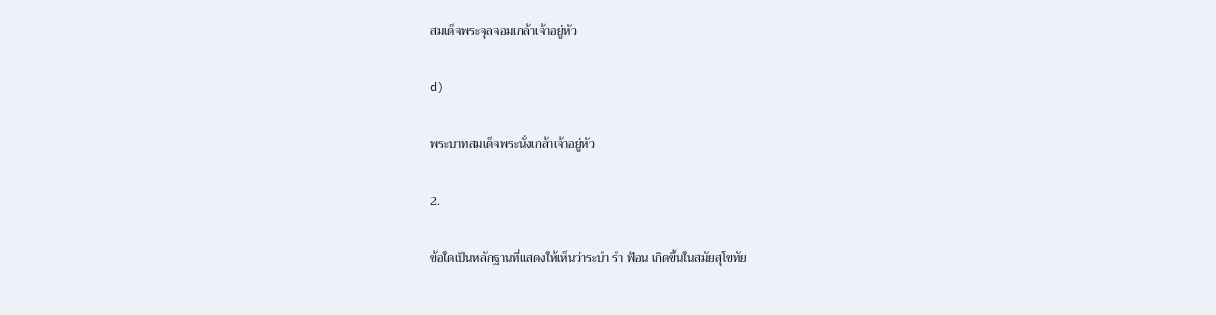สมเด็จพระจุลจอมเกล้าเจ้าอยู่หัว

d)

พระบาทสมเด็จพระนั่งเกล้าเจ้าอยู่หัว

2.

ข้อใดเป็นหลักฐานที่แสดงให้เห็นว่าระบำ รำ ฟ้อน เกิดขึ้นในสมัยสุโขทัย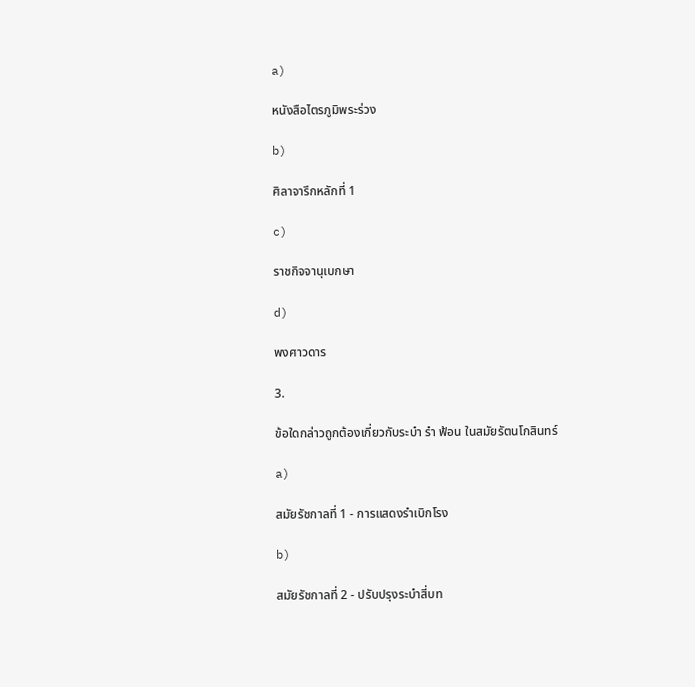a)

หนังสือไตรภูมิพระร่วง

b)

ศิลาจารึกหลักที่ 1

c)

ราชกิจจานุเบกษา

d)

พงศาวดาร

3.

ข้อใดกล่าวถูกต้องเกี่ยวกับระบำ รำ ฟ้อน ในสมัยรัตนโกสินทร์

a)

สมัยรัชกาลที่ 1 - การแสดงรำเบิกโรง

b)

สมัยรัชกาลที่ 2 - ปรับปรุงระบำสี่บท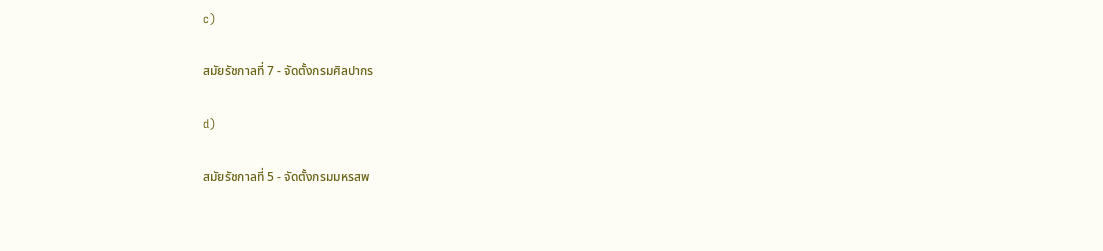c)

สมัยรัชกาลที่ 7 - จัดตั้งกรมศิลปากร

d)

สมัยรัชกาลที่ 5 - จัดตั้งกรมมหรสพ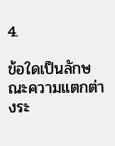4.

ข้อใดเป็นลักษณะความแตกต่างระ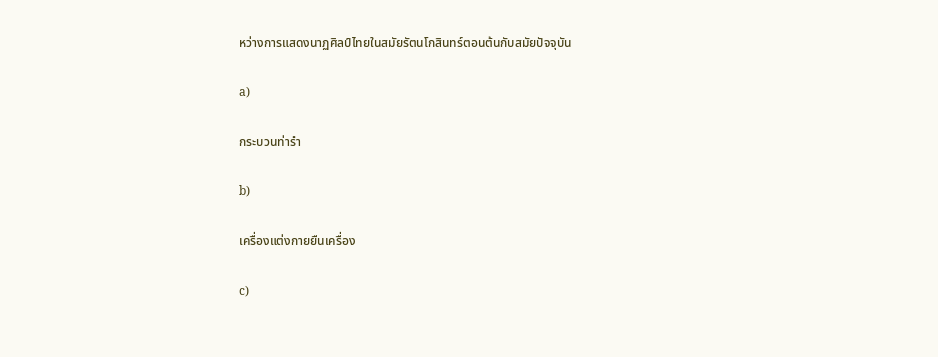หว่างการแสดงนาฏศิลป์ไทยในสมัยรัตนโกสินทร์ตอนต้นกับสมัยปัจจุบัน

a)

กระบวนท่ารำ

b)

เครื่องแต่งกายยืนเครื่อง

c)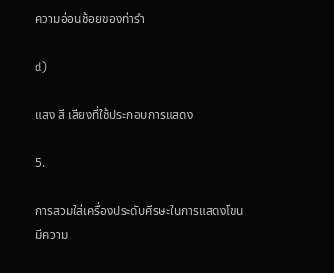ความอ่อนช้อยของท่ารำ

d)

แสง สี เสียงที่ใช้ประกอบการแสดง

5.

การสวมใส่เครื่องประดับศีรษะในการแสดงโขนมีความ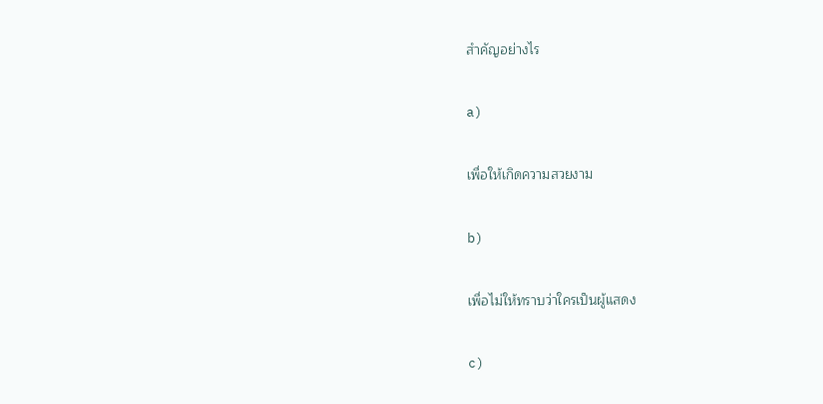สำคัญอย่างไร

a)

เพื่อให้เกิดความสวยงาม

b)

เพื่อไม่ให้ทราบว่าใครเป็นผู้แสดง

c)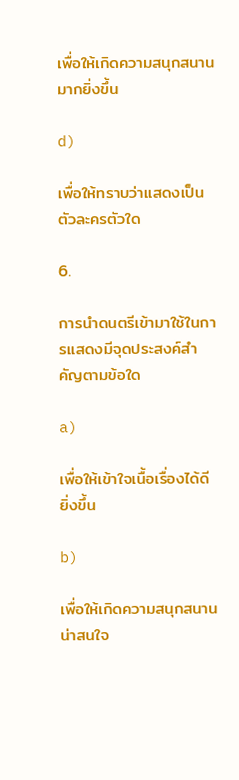เพื่อให้เกิดความสนุกสนานมากยิ่งขึ้น

d)

เพื่อให้ทราบว่าแสดงเป็นตัวละครตัวใด

6.

การนำดนตรีเข้ามาใช้ในการแสดงมีจุดประสงค์สำคัญตามข้อใด

a)

เพื่อให้เข้าใจเนื้อเรื่องได้ดียิ่งขึ้น

b)

เพื่อให้เกิดความสนุกสนาน น่าสนใจ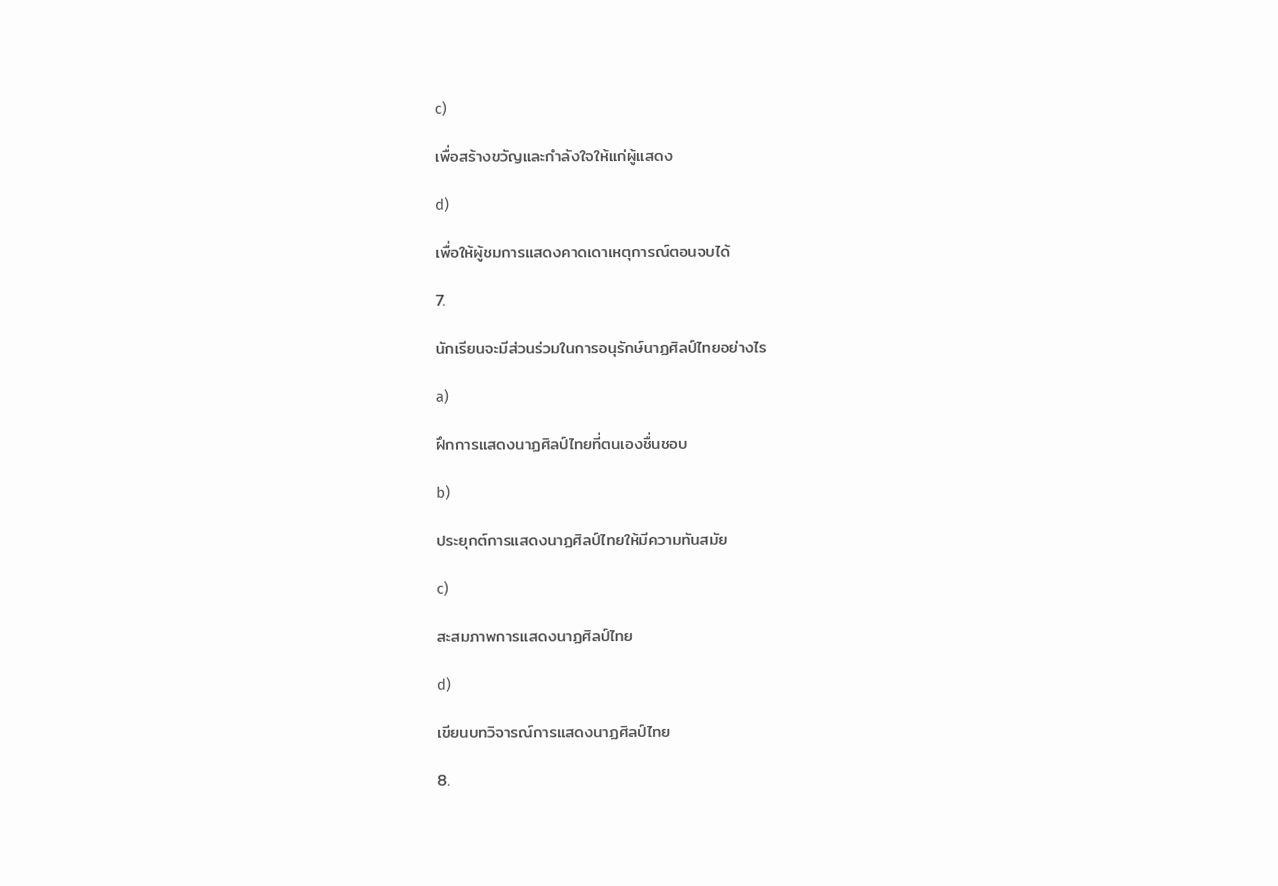c)

เพื่อสร้างขวัญและกำลังใจให้แก่ผู้แสดง

d)

เพื่อให้ผู้ชมการแสดงคาดเดาเหตุการณ์ตอนจบได้

7.

นักเรียนจะมีส่วนร่วมในการอนุรักษ์นาฏศิลป์ไทยอย่างไร

a)

ฝึกการแสดงนาฏศิลป์ไทยที่ตนเองชื่นชอบ

b)

ประยุกต์การแสดงนาฏศิลป์ไทยให้มีความทันสมัย

c)

สะสมภาพการแสดงนาฏศิลป์ไทย

d)

เขียนบทวิจารณ์การแสดงนาฏศิลป์ไทย

8.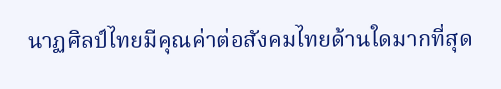นาฏศิลป์ไทยมีคุณค่าต่อสังคมไทยด้านใดมากที่สุด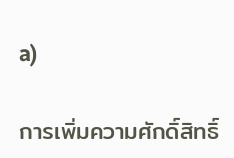a)

การเพิ่มความศักดิ์สิทธิ์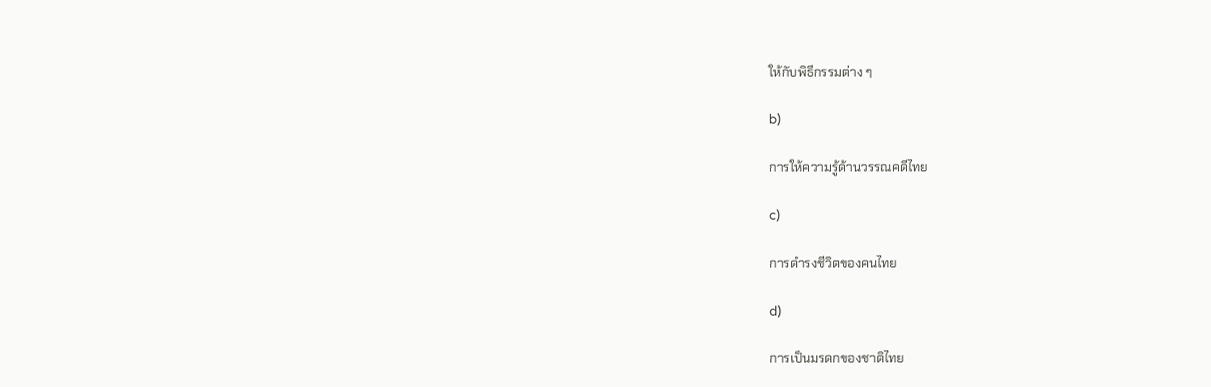ให้กับพิธีกรรมต่าง ๆ

b)

การให้ความรู้ด้านวรรณคดีไทย

c)

การดำรงชีวิตของคนไทย

d)

การเป็นมรดกของชาติไทย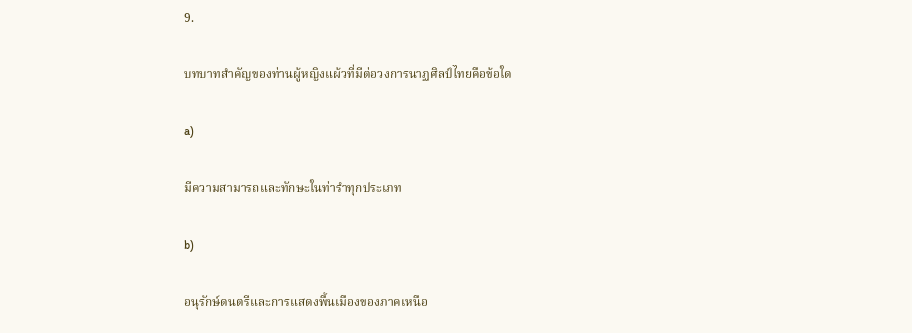9.

บทบาทสำคัญของท่านผู้หญิงแผ้วที่มีต่อวงการนาฏศิลป์ไทยคือข้อใด

a)

มีความสามารถและทักษะในท่ารำทุกประเภท

b)

อนุรักษ์ดนตรีและการแสดงพื้นเมืองของภาคเหนือ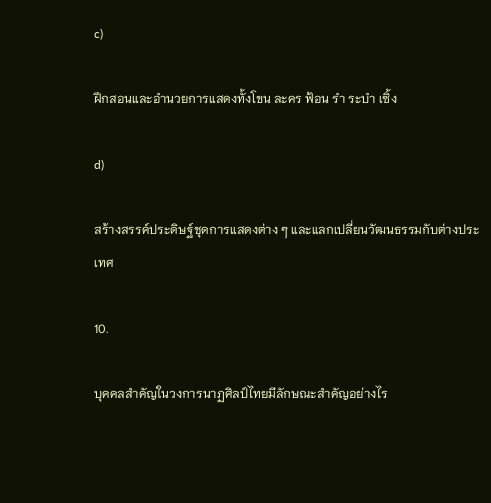c)

ฝึกสอนและอำนวยการแสดงทั้งโขน ละคร ฟ้อน รำ ระบำ เซิ้ง

d)

สร้างสรรค์ประดิษฐ์ชุดการแสดงต่าง ๆ และแลกเปลี่ยนวัฒนธรรมกับต่างประเทศ

10.

บุคคลสำคัญในวงการนาฏศิลป์ไทยมีลักษณะสำคัญอย่างไร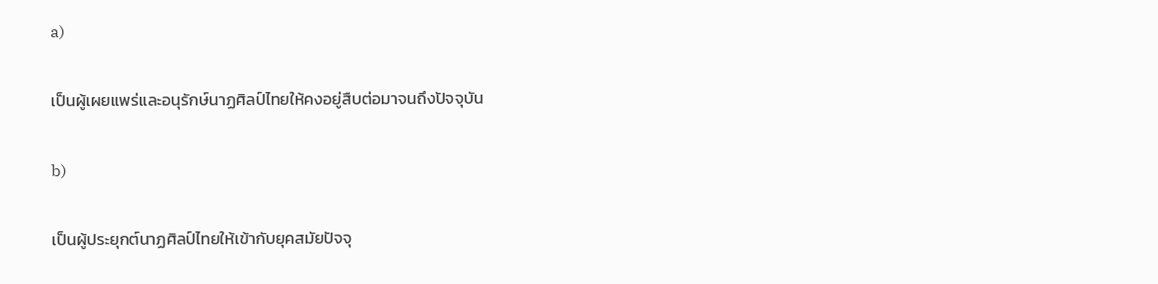a)

เป็นผู้เผยแพร่และอนุรักษ์นาฏศิลป์ไทยให้คงอยู่สืบต่อมาจนถึงปัจจุบัน

b)

เป็นผู้ประยุกต์นาฏศิลป์ไทยให้เข้ากับยุคสมัยปัจจุ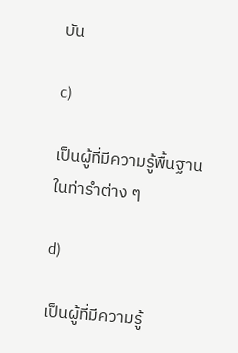บัน

c)

เป็นผู้ที่มีความรู้พื้นฐานในท่ารำต่าง ๆ

d)

เป็นผู้ที่มีความรู้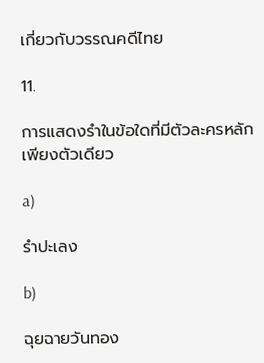เกี่ยวกับวรรณคดีไทย

11.

การแสดงรำในข้อใดที่มีตัวละครหลักเพียงตัวเดียว

a)

รำปะเลง

b)

ฉุยฉายวันทอง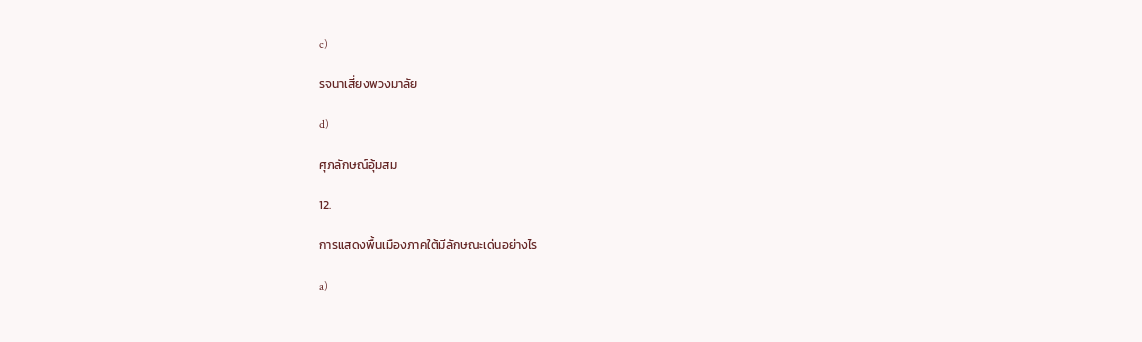c)

รจนาเสี่ยงพวงมาลัย

d)

ศุภลักษณ์อุ้มสม

12.

การแสดงพื้นเมืองภาคใต้มีลักษณะเด่นอย่างไร

a)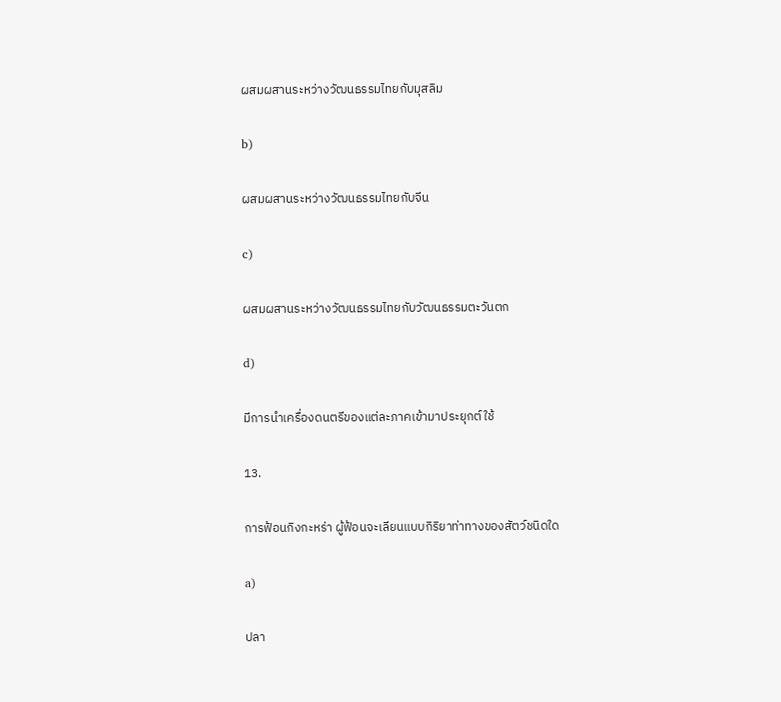ผสมผสานระหว่างวัฒนธรรมไทยกับมุสลิม

b)

ผสมผสานระหว่างวัฒนธรรมไทยกับจีน

c)

ผสมผสานระหว่างวัฒนธรรมไทยกับวัฒนธรรมตะวันตก

d)

มีการนำเครื่องดนตรีของแต่ละภาคเข้ามาประยุกต์ใช้

13.

การฟ้อนกิงกะหร่า ผู้ฟ้อนจะเลียนแบบกิริยาท่าทางของสัตว์ชนิดใด

a)

ปลา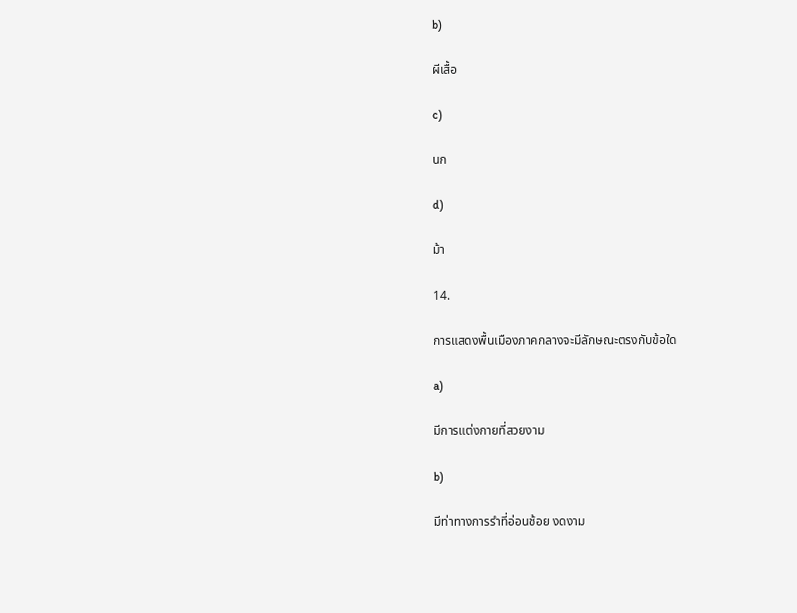b)

ผีเสื้อ

c)

นก

d)

ม้า

14.

การแสดงพื้นเมืองภาคกลางจะมีลักษณะตรงกับข้อใด

a)

มีการแต่งกายที่สวยงาม

b)

มีท่าทางการรำที่อ่อนช้อย งดงาม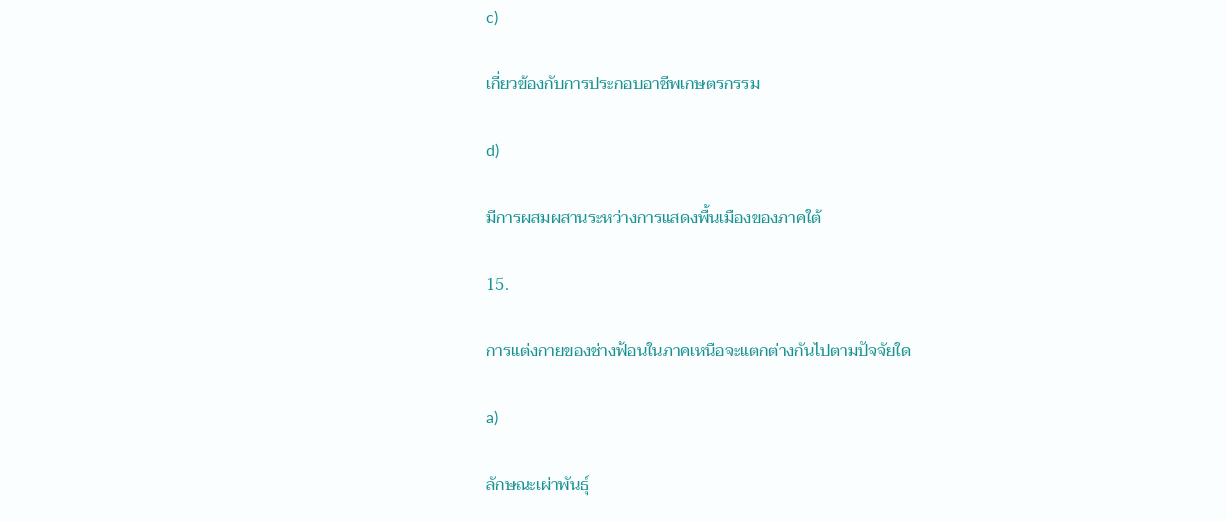c)

เกี่ยวข้องกับการประกอบอาชีพเกษตรกรรม

d)

มีการผสมผสานระหว่างการแสดงพื้นเมืองของภาคใต้

15.

การแต่งกายของช่างฟ้อนในภาคเหนือจะแตกต่างกันไปตามปัจจัยใด

a)

ลักษณะเผ่าพันธุ์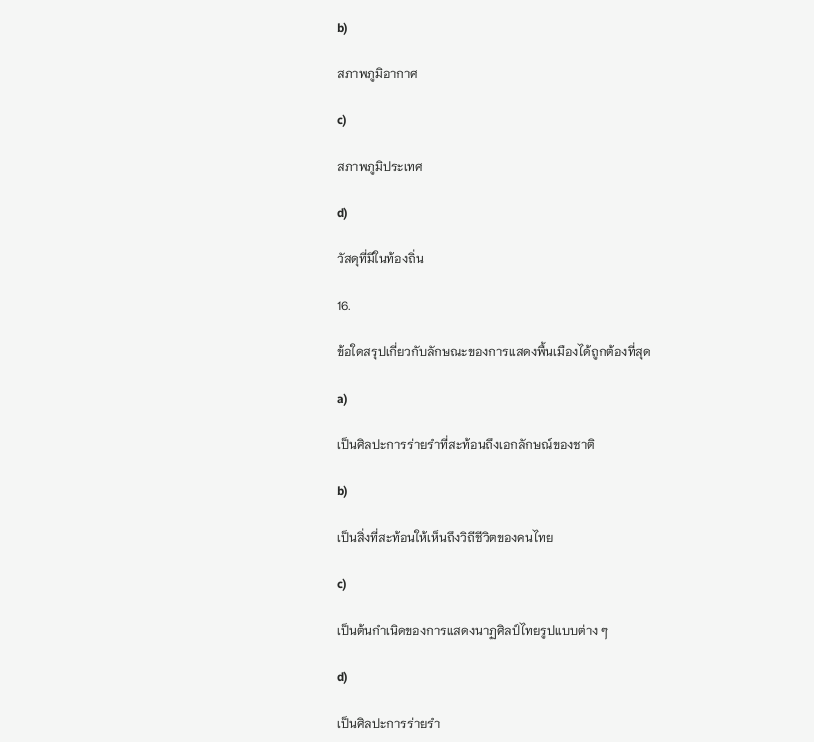b)

สภาพภูมิอากาศ

c)

สภาพภูมิประเทศ

d)

วัสดุที่มีในท้องถิ่น

16.

ข้อใดสรุปเกี่ยวกับลักษณะของการแสดงพื้นเมืองได้ถูกต้องที่สุด

a)

เป็นศิลปะการร่ายรำที่สะท้อนถึงเอกลักษณ์ของชาติ

b)

เป็นสิ่งที่สะท้อนให้เห็นถึงวิถีชีวิตของคนไทย

c)

เป็นต้นกำเนิดของการแสดงนาฏศิลป์ไทยรูปแบบต่าง ๆ

d)

เป็นศิลปะการร่ายรำ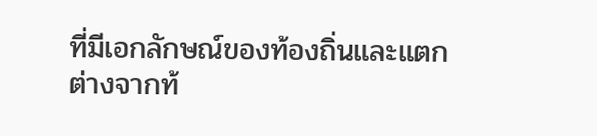ที่มีเอกลักษณ์ของท้องถิ่นและแตกต่างจากท้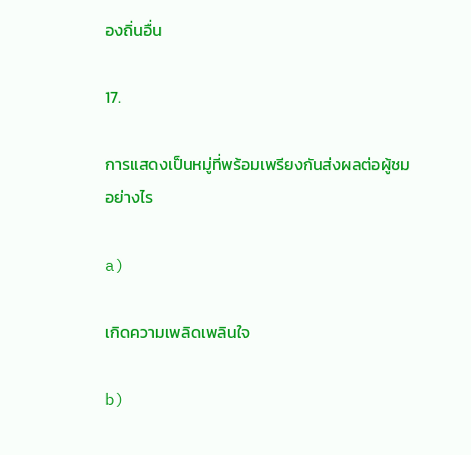องถิ่นอื่น

17.

การแสดงเป็นหมู่ที่พร้อมเพรียงกันส่งผลต่อผู้ชมอย่างไร

a)

เกิดความเพลิดเพลินใจ

b)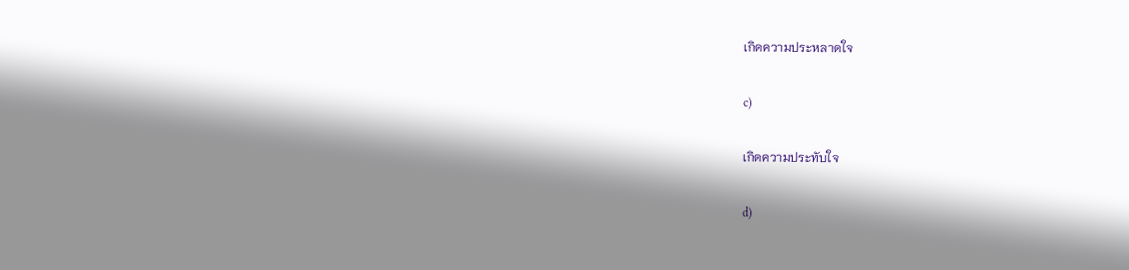เกิดความประหลาดใจ

c)

เกิดความประทับใจ

d)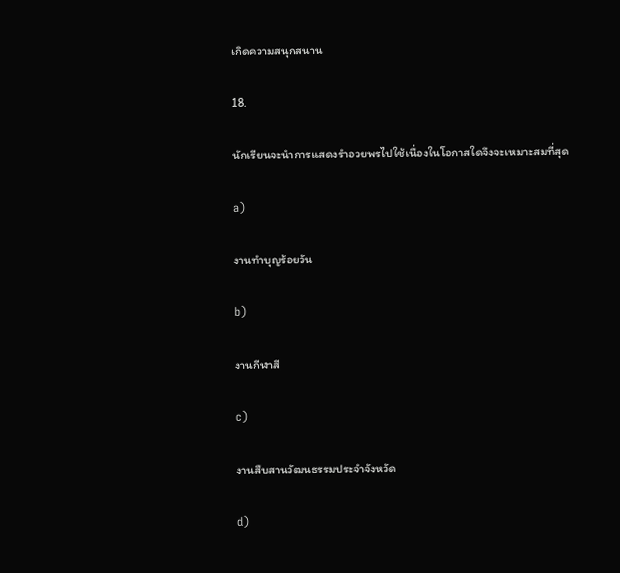เกิดความสนุกสนาน

18.

นักเรียนจะนำการแสดงรำอวยพรไปใช้เนื่องในโอกาสใดจึงจะเหมาะสมที่สุด

a)

งานทำบุญร้อยวัน

b)

งานกีฬาสี

c)

งานสืบสานวัฒนธรรมประจำจังหวัด

d)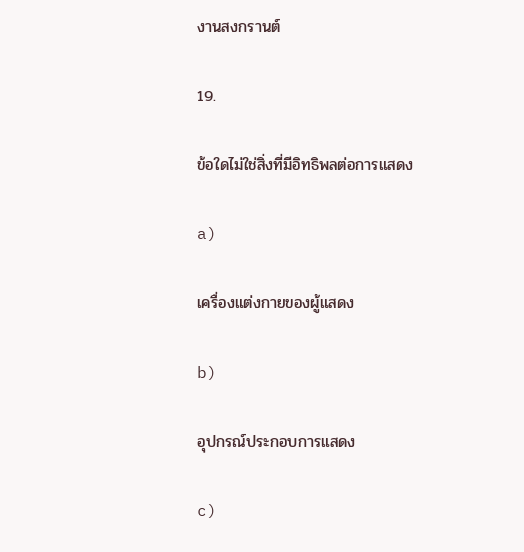งานสงกรานต์

19.

ข้อใดไม่ใช่สิ่งที่มีอิทธิพลต่อการแสดง

a)

เครื่องแต่งกายของผู้แสดง

b)

อุปกรณ์ประกอบการแสดง

c)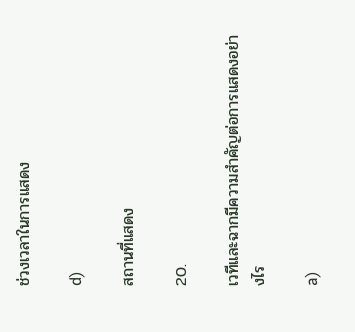ช่วงเวลาในการแสดง

d)

สถานที่แสดง

20.

เวทีและฉากมีความสำคัญต่อการแสดงอย่างไร

a)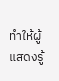ทำให้ผู้แสดงรู้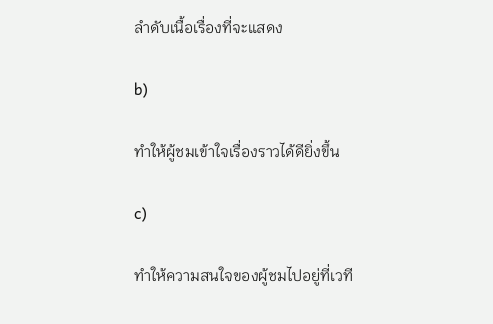ลำดับเนื้อเรื่องที่จะแสดง

b)

ทำให้ผู้ชมเข้าใจเรื่องราวได้ดียิ่งขึ้น

c)

ทำให้ความสนใจของผู้ชมไปอยู่ที่เวที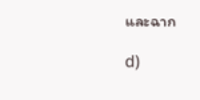และฉาก

d)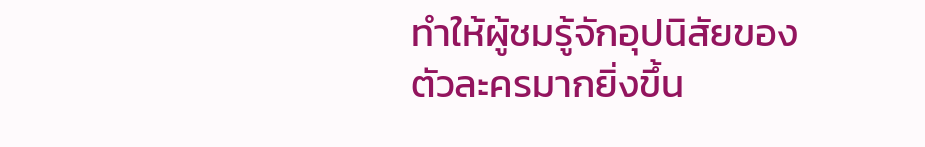ทำให้ผู้ชมรู้จักอุปนิสัยของตัวละครมากยิ่งขึ้น